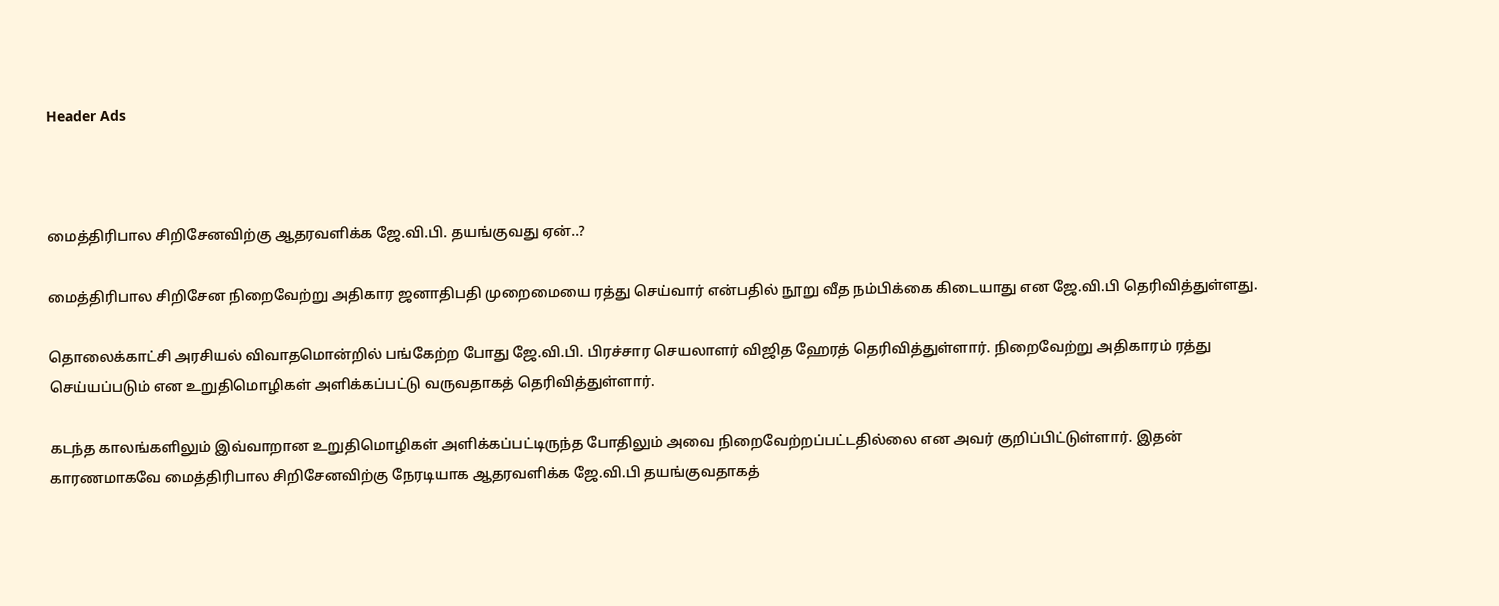Header Ads



மைத்திரிபால சிறிசேனவிற்கு ஆதரவளிக்க ஜே.வி.பி. தயங்குவது ஏன்..?

மைத்திரிபால சிறிசேன நிறைவேற்று அதிகார ஜனாதிபதி முறைமையை ரத்து செய்வார் என்பதில் நூறு வீத நம்பிக்கை கிடையாது என ஜே.வி.பி தெரிவித்துள்ளது.

தொலைக்காட்சி அரசியல் விவாதமொன்றில் பங்கேற்ற போது ஜே.வி.பி. பிரச்சார செயலாளர் விஜித ஹேரத் தெரிவித்துள்ளார். நிறைவேற்று அதிகாரம் ரத்து செய்யப்படும் என உறுதிமொழிகள் அளிக்கப்பட்டு வருவதாகத் தெரிவித்துள்ளார்.

கடந்த காலங்களிலும் இவ்வாறான உறுதிமொழிகள் அளிக்கப்பட்டிருந்த போதிலும் அவை நிறைவேற்றப்பட்டதில்லை என அவர் குறிப்பிட்டுள்ளார். இதன் காரணமாகவே மைத்திரிபால சிறிசேனவிற்கு நேரடியாக ஆதரவளிக்க ஜே.வி.பி தயங்குவதாகத்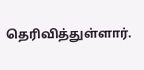தெரிவித்துள்ளார்.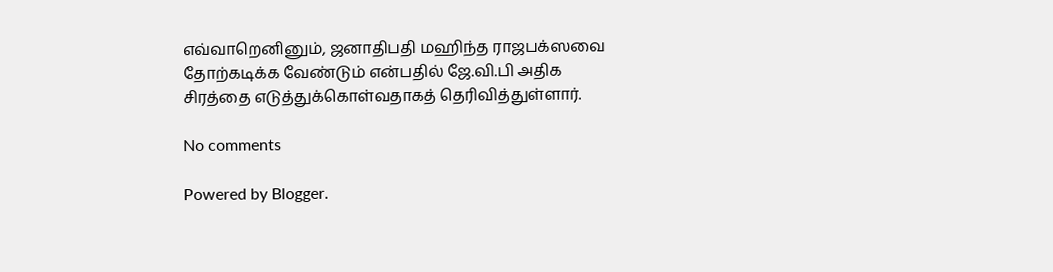எவ்வாறெனினும், ஜனாதிபதி மஹிந்த ராஜபக்ஸவை தோற்கடிக்க வேண்டும் என்பதில் ஜே.வி.பி அதிக சிரத்தை எடுத்துக்கொள்வதாகத் தெரிவித்துள்ளார்.

No comments

Powered by Blogger.